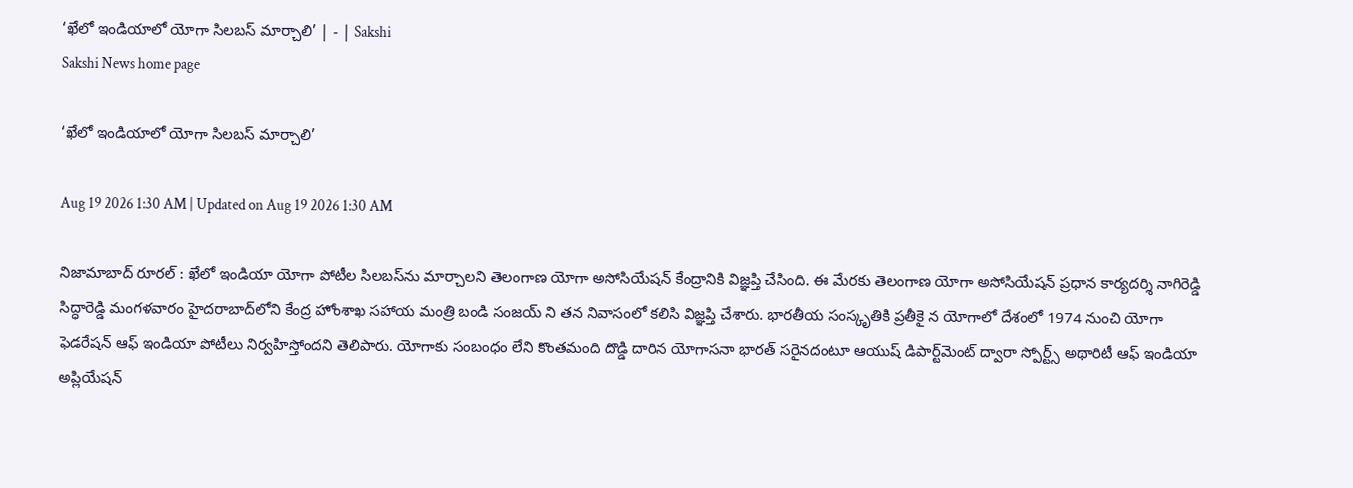‘ఖేలో ఇండియాలో యోగా సిలబస్‌ మార్చాలి’ | - | Sakshi
Sakshi News home page

‘ఖేలో ఇండియాలో యోగా సిలబస్‌ మార్చాలి’

Aug 19 2026 1:30 AM | Updated on Aug 19 2026 1:30 AM

నిజామాబాద్‌ రూరల్‌ : ఖేలో ఇండియా యోగా పోటీల సిలబస్‌ను మార్చాలని తెలంగాణ యోగా అసోసియేషన్‌ కేంద్రానికి విజ్ఞప్తి చేసింది. ఈ మేరకు తెలంగాణ యోగా అసోసియేషన్‌ ప్రధాన కార్యదర్శి నాగిరెడ్డి సిద్ధారెడ్డి మంగళవారం హైదరాబాద్‌లోని కేంద్ర హోంశాఖ సహాయ మంత్రి బండి సంజయ్‌ ని తన నివాసంలో కలిసి విజ్ఞప్తి చేశారు. భారతీయ సంస్కృతికి ప్రతీకై న యోగాలో దేశంలో 1974 నుంచి యోగా ఫెడరేషన్‌ ఆఫ్‌ ఇండియా పోటీలు నిర్వహిస్తోందని తెలిపారు. యోగాకు సంబంధం లేని కొంతమంది దొడ్డి దారిన యోగాసనా భారత్‌ సరైనదంటూ ఆయుష్‌ డిపార్ట్‌మెంట్‌ ద్వారా స్పోర్ట్స్‌ అథారిటీ ఆఫ్‌ ఇండియా అప్లియేషన్‌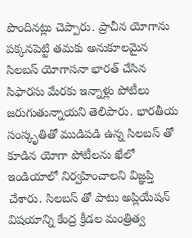పొందినట్లు చెప్పారు. ప్రాచీన యోగాను పక్కనపెట్టి తమకు అనుకూలమైన సిలబస్‌ యోగాసనా భారత్‌ చేసిన సిఫారసు మేరకు ఇన్నాళ్లు పోటీలు జరుగుతున్నాయని తెలిపారు. భారతీయ సంస్కృతితో ముడిపడి ఉన్న సిలబస్‌ తో కూడిన యోగా పోటీలను ఖేలో ఇండియాలో నిర్వహించాలని విజ్ఞప్తి చేశారు. సిలబస్‌ తో పాటు అప్లియేషన్‌ విషయాన్ని కేంద్ర క్రీడల మంత్రిత్వ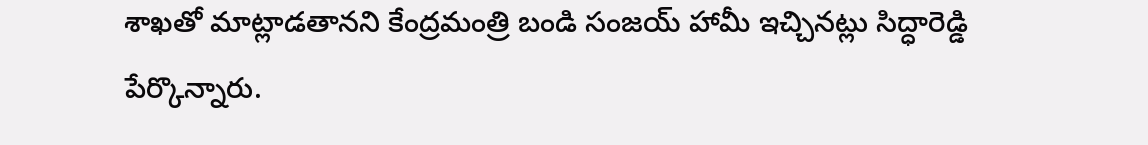శాఖతో మాట్లాడతానని కేంద్రమంత్రి బండి సంజయ్‌ హామీ ఇచ్చినట్లు సిద్ధారెడ్డి పేర్కొన్నారు.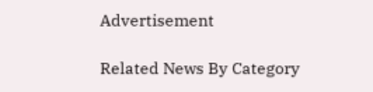Advertisement

Related News By Category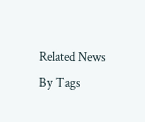Related News By Tags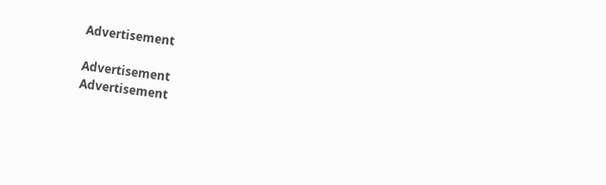Advertisement

Advertisement
Advertisement